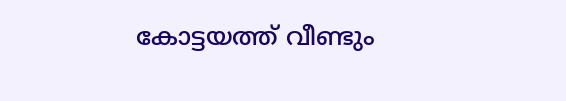കോട്ടയത്ത് വീണ്ടും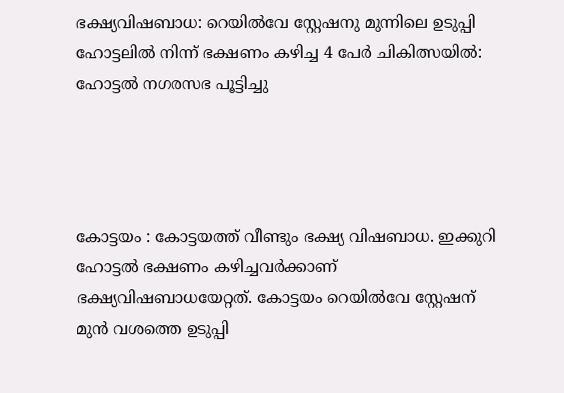ഭക്ഷ്യവിഷബാധ: റെയിൽവേ സ്റ്റേഷനു മുന്നിലെ ഉടുപ്പി ഹോട്ടലിൽ നിന്ന് ഭക്ഷണം കഴിച്ച 4 പേർ ചികിത്സയിൽ: ഹോട്ടൽ നഗരസഭ പൂട്ടിച്ചു




കോട്ടയം : കോട്ടയത്ത് വീണ്ടും ഭക്ഷ്യ വിഷബാധ. ഇക്കുറി ഹോട്ടൽ ഭക്ഷണം കഴിച്ചവർക്കാണ് ഭക്ഷ്യവിഷബാധയേറ്റത്. കോട്ടയം റെയിൽവേ സ്റ്റേഷന് മുൻ വശത്തെ ഉടുപ്പി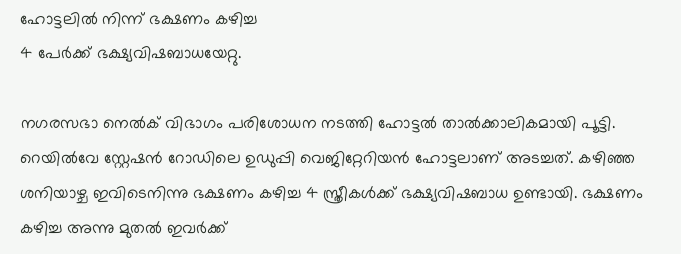ഹോട്ടലിൽ നിന്ന് ഭക്ഷണം കഴിച്ച
4 പേർക്ക് ഭക്ഷ്യവിഷബാധയേറ്റു.

നഗരസഭാ നെൽക് വിഭാഗം പരിശോധന നടത്തി ഹോട്ടൽ താൽക്കാലികമായി പൂട്ടി. റെയിൽവേ ‌സ്റ്റേഷൻ റോഡിലെ ഉഡുപ്പി വെജിറ്റേറിയൻ ഹോട്ടലാണ് അടച്ചത്. കഴിഞ്ഞ ശനിയാഴ്ച ഇവിടെനിന്നു ഭക്ഷണം കഴിച്ച 4 സ്ത്രീകൾക്ക് ഭക്ഷ്യവിഷബാധ ഉണ്ടായി. ഭക്ഷണം കഴിച്ച അന്നു മുതൽ ഇവർക്ക്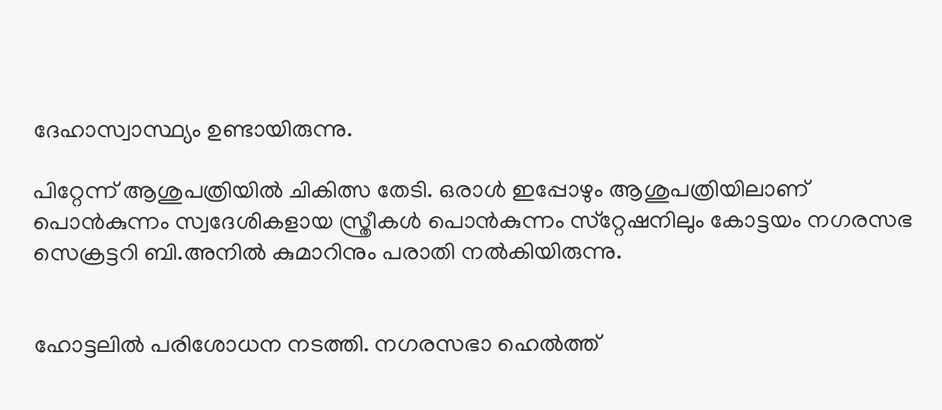ദേഹാസ്വാസ്ഥ്യം ഉണ്ടായിരുന്നു.

പിറ്റേന്ന് ആശുപത്രിയിൽ ചികിത്സ തേടി. ഒരാൾ ഇപ്പോഴും ആശുപത്രിയിലാണ്
പൊൻകുന്നം സ്വദേശികളായ സ്ത്രീകൾ പൊൻകുന്നം സ്‌റ്റേഷനിലും കോട്ടയം നഗരസഭ സെക്രട്ടറി ബി.അനിൽ കുമാറിനും പരാതി നൽകിയിരുന്നു.


ഹോട്ടലിൽ പരിശോധന നടത്തി. നഗരസഭാ ഹെൽത്ത്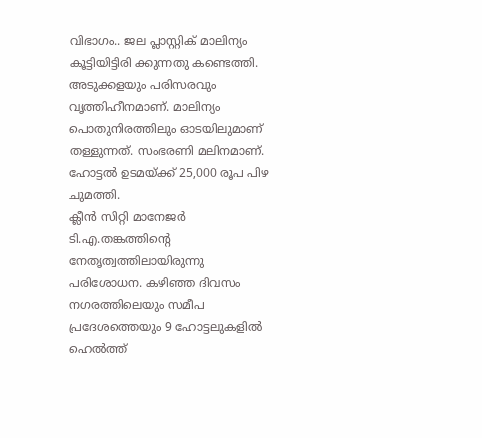വിഭാഗം.. ജല പ്ലാസ്റ്റ‌ിക് മാലിന്യം കൂട്ടിയിട്ടിരി ക്കുന്നതു കണ്ടെത്തി. അടുക്കളയും പരിസരവും വൃത്തിഹീനമാണ്. മാലിന്യം പൊതുനിരത്തിലും ഓടയിലുമാണ് തള്ളുന്നത്. സംഭരണി മലിനമാണ്.
ഹോട്ടൽ ഉടമയ്ക്ക് 25,000 രൂപ പിഴ ചുമത്തി.
ക്ലീൻ സിറ്റി മാനേജർ ടി.എ.തങ്കത്തിന്റെ നേതൃത്വത്തിലായിരുന്നു പരിശോധന. കഴിഞ്ഞ ദിവസം നഗരത്തിലെയും സമീപ പ്രദേശത്തെയും 9 ഹോട്ടലുകളിൽ ഹെൽത്ത്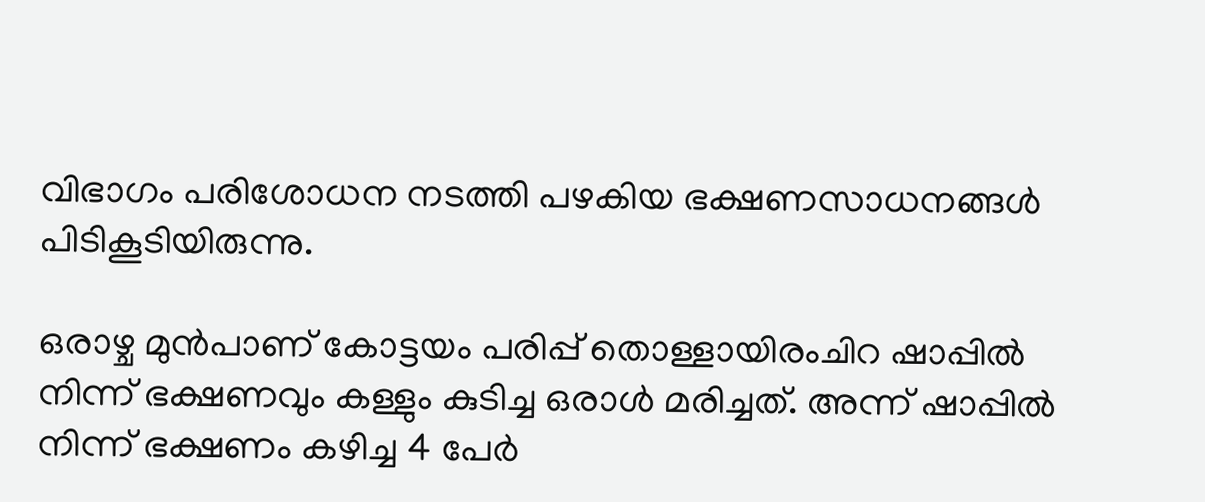വിഭാഗം പരിശോധന നടത്തി പഴകിയ ഭക്ഷണസാധനങ്ങൾ പിടികൂടിയിരുന്നു.

ഒരാഴ്ച മുൻപാണ് കോട്ടയം പരിപ്പ് തൊള്ളായിരംചിറ ഷാപ്പിൽ നിന്ന് ഭക്ഷണവും കള്ളും കുടിച്ച ഒരാൾ മരിച്ചത്. അന്ന് ഷാപ്പിൽ നിന്ന് ഭക്ഷണം കഴിച്ച 4 പേർ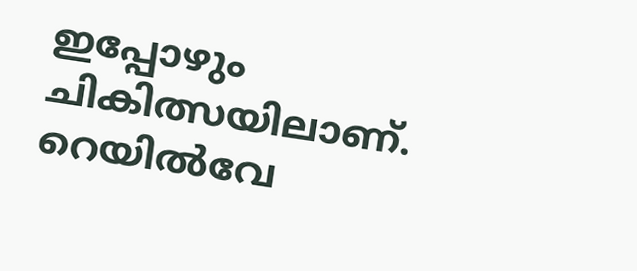ഇപ്പോഴും ചികിത്സയിലാണ്.
റെയിൽവേ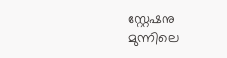സ്റ്റേഷനു മുന്നിലെ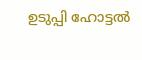ഉടുപ്പി ഹോട്ടൽ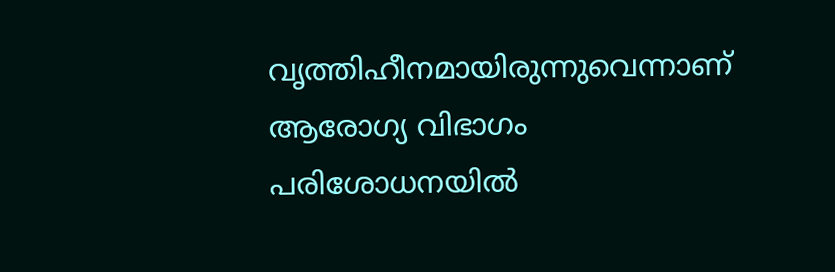വൃത്തിഹീനമായിരുന്നുവെന്നാണ് ആരോഗ്യ വിഭാഗം പരിശോധനയിൽ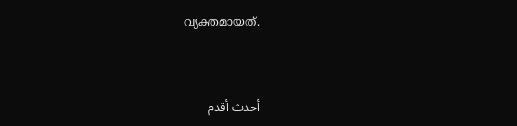വ്യക്തമായത്.



أحدث أقدم